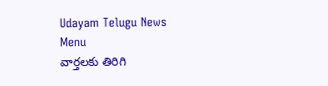Udayam Telugu News
Menu
వార్తలకు తిరిగి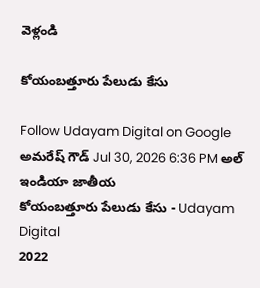వెళ్లండి

కోయంబత్తూరు పేలుడు కేసు

Follow Udayam Digital on Google
అమరేష్ గౌడ్ Jul 30, 2026 6:36 PM అల్ ఇండియా జాతీయ
కోయంబత్తూరు పేలుడు కేసు - Udayam Digital
2022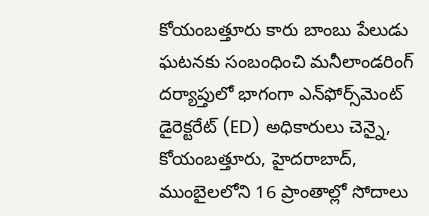కోయంబత్తూరు కారు బాంబు పేలుడు ఘటనకు సంబంధించి మనీలాండరింగ్ దర్యాప్తులో భాగంగా ఎన్‌ఫోర్స్‌మెంట్ డైరెక్టరేట్ (ED) అధికారులు చెన్నై, కోయంబత్తూరు, హైదరాబాద్, ముంబైలలోని 16 ప్రాంతాల్లో సోదాలు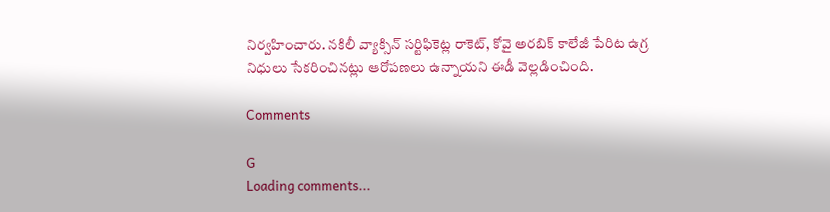నిర్వహించారు. నకిలీ వ్యాక్సిన్ సర్టిఫికెట్ల రాకెట్, కోవై అరబిక్ కాలేజీ పేరిట ఉగ్ర నిధులు సేకరించినట్లు ఆరోపణలు ఉన్నాయని ఈడీ వెల్లడించింది.

Comments

G
Loading comments...